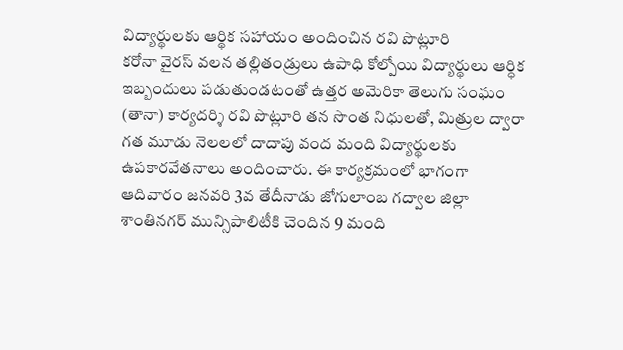విద్యార్థులకు ఆర్థిక సహాయం అందించిన రవి పొట్లూరి
కరోనా వైరస్ వలన తల్లితండ్రులు ఉపాధి కోల్పోయి విద్యార్థులు ఆర్ధిక ఇబ్బందులు పడుతుండటంతో ఉత్తర అమెరికా తెలుగు సంఘం (తానా) కార్యదర్శి రవి పొట్లూరి తన సొంత నిధులతో, మిత్రుల ద్వారా గత మూడు నెలలలో దాదాపు వంద మంది విద్యార్థులకు ఉపకారవేతనాలు అందించారు. ఈ కార్యక్రమంలో భాగంగా ఆదివారం జనవరి 3వ తేదీనాడు జోగులాంబ గద్వాల జిల్లా శాంతినగర్ మున్సిపాలిటీకి చెందిన 9 మంది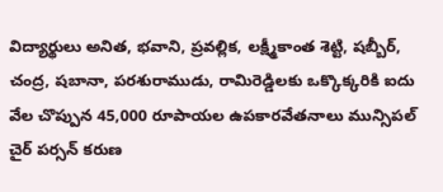విద్యార్థులు అనిత, భవాని, ప్రవల్లిక, లక్ష్మీకాంత శెట్టి, షబ్బీర్, చంద్ర, షబానా, పరశురాముడు, రామిరెడ్డిలకు ఒక్కొక్కరికి ఐదు వేల చొప్పున 45,000 రూపాయల ఉపకారవేతనాలు మున్సిపల్ చైర్ పర్సన్ కరుణ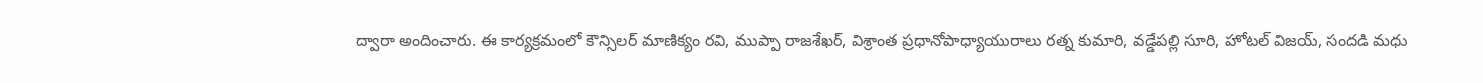ద్వారా అందించారు. ఈ కార్యక్రమంలో కౌన్సిలర్ మాణిక్యం రవి, ముప్పా రాజశేఖర్, విశ్రాంత ప్రధానోపాధ్యాయురాలు రత్న కుమారి, వడ్డేపల్లి సూరి, హోటల్ విజయ్, సందడి మధు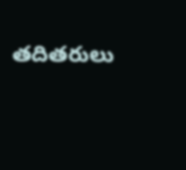తదితరులు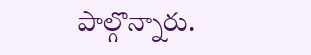పాల్గొన్నారు.